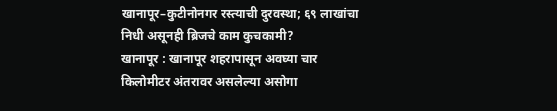खानापूर–कुटीनोनगर रस्त्याची दुरवस्था; ६९ लाखांचा निधी असूनही ब्रिजचे काम कुचकामी?
खानापूर : खानापूर शहरापासून अवघ्या चार किलोमीटर अंतरावर असलेल्या असोगा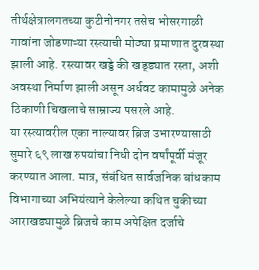तीर्थक्षेत्रालगतच्या कुटीनोनगर तसेच भोसरगाळी गावांना जोडणाऱ्या रस्त्याची मोठ्या प्रमाणात दुरवस्था झाली आहे. रस्त्यावर खड्डे की खड्ड्यात रस्ता, अशी अवस्था निर्माण झाली असून अर्धवट कामामुळे अनेक ठिकाणी चिखलाचे साम्राज्य पसरले आहे.
या रस्त्यावरील एका नाल्यावर ब्रिज उभारण्यासाठी सुमारे ६९ लाख रुपयांचा निधी दोन वर्षांपूर्वी मंजूर करण्यात आला. मात्र, संबंधित सार्वजनिक बांधकाम विभागाच्या अभियंत्याने केलेल्या कथित चुकीच्या आराखड्यामुळे ब्रिजचे काम अपेक्षित दर्जाचे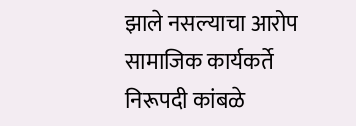झाले नसल्याचा आरोप सामाजिक कार्यकर्ते निरूपदी कांबळे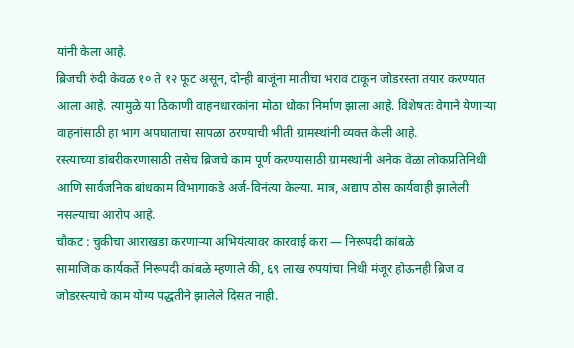यांनी केला आहे.
ब्रिजची रुंदी केवळ १० ते १२ फूट असून, दोन्ही बाजूंना मातीचा भराव टाकून जोडरस्ता तयार करण्यात आला आहे. त्यामुळे या ठिकाणी वाहनधारकांना मोठा धोका निर्माण झाला आहे. विशेषतः वेगाने येणाऱ्या वाहनांसाठी हा भाग अपघाताचा सापळा ठरण्याची भीती ग्रामस्थांनी व्यक्त केली आहे.
रस्त्याच्या डांबरीकरणासाठी तसेच ब्रिजचे काम पूर्ण करण्यासाठी ग्रामस्थांनी अनेक वेळा लोकप्रतिनिधी आणि सार्वजनिक बांधकाम विभागाकडे अर्ज-विनंत्या केल्या. मात्र, अद्याप ठोस कार्यवाही झालेली नसल्याचा आरोप आहे.
चौकट : चुकीचा आराखडा करणाऱ्या अभियंत्यावर कारवाई करा — निरूपदी कांबळे
सामाजिक कार्यकर्ते निरूपदी कांबळे म्हणाले की, ६९ लाख रुपयांचा निधी मंजूर होऊनही ब्रिज व जोडरस्त्याचे काम योग्य पद्धतीने झालेले दिसत नाही.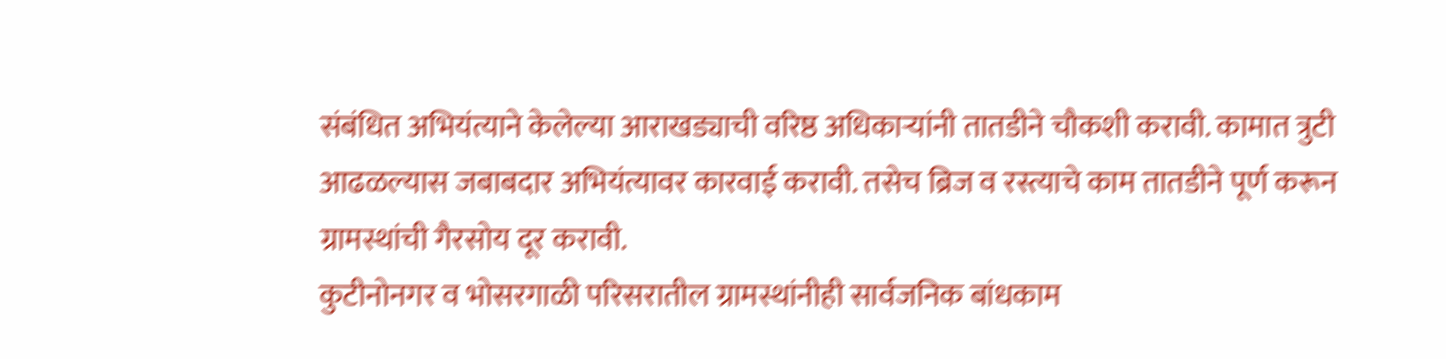संबंधित अभियंत्याने केलेल्या आराखड्याची वरिष्ठ अधिकाऱ्यांनी तातडीने चौकशी करावी. कामात त्रुटी आढळल्यास जबाबदार अभियंत्यावर कारवाई करावी. तसेच ब्रिज व रस्त्याचे काम तातडीने पूर्ण करून ग्रामस्थांची गैरसोय दूर करावी.
कुटीनोनगर व भोसरगाळी परिसरातील ग्रामस्थांनीही सार्वजनिक बांधकाम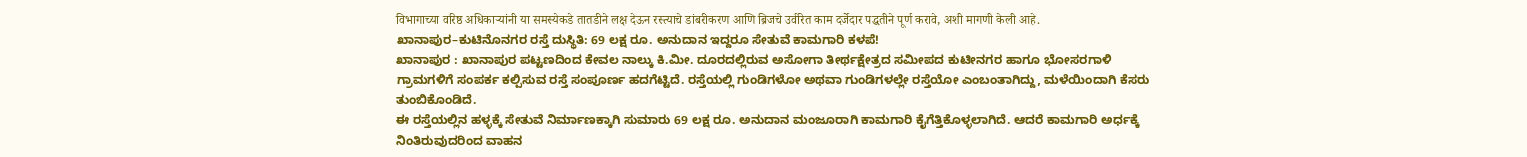विभागाच्या वरिष्ठ अधिकाऱ्यांनी या समस्येकडे तातडीने लक्ष देऊन रस्त्याचे डांबरीकरण आणि ब्रिजचे उर्वरित काम दर्जेदार पद्धतीने पूर्ण करावे, अशी मागणी केली आहे.
ಖಾನಾಪುರ–ಕುಟಿನೊನಗರ ರಸ್ತೆ ದುಸ್ಥಿತಿ: 69 ಲಕ್ಷ ರೂ. ಅನುದಾನ ಇದ್ದರೂ ಸೇತುವೆ ಕಾಮಗಾರಿ ಕಳಪೆ!
ಖಾನಾಪುರ : ಖಾನಾಪುರ ಪಟ್ಟಣದಿಂದ ಕೇವಲ ನಾಲ್ಕು ಕಿ.ಮೀ. ದೂರದಲ್ಲಿರುವ ಅಸೋಗಾ ತೀರ್ಥಕ್ಷೇತ್ರದ ಸಮೀಪದ ಕುಟೀನಗರ ಹಾಗೂ ಭೋಸರಗಾಳಿ ಗ್ರಾಮಗಳಿಗೆ ಸಂಪರ್ಕ ಕಲ್ಪಿಸುವ ರಸ್ತೆ ಸಂಪೂರ್ಣ ಹದಗೆಟ್ಟಿದೆ. ರಸ್ತೆಯಲ್ಲಿ ಗುಂಡಿಗಳೋ ಅಥವಾ ಗುಂಡಿಗಳಲ್ಲೇ ರಸ್ತೆಯೋ ಎಂಬಂತಾಗಿದ್ದು, ಮಳೆಯಿಂದಾಗಿ ಕೆಸರು ತುಂಬಿಕೊಂಡಿದೆ.
ಈ ರಸ್ತೆಯಲ್ಲಿನ ಹಳ್ಳಕ್ಕೆ ಸೇತುವೆ ನಿರ್ಮಾಣಕ್ಕಾಗಿ ಸುಮಾರು 69 ಲಕ್ಷ ರೂ. ಅನುದಾನ ಮಂಜೂರಾಗಿ ಕಾಮಗಾರಿ ಕೈಗೆತ್ತಿಕೊಳ್ಳಲಾಗಿದೆ. ಆದರೆ ಕಾಮಗಾರಿ ಅರ್ಧಕ್ಕೆ ನಿಂತಿರುವುದರಿಂದ ವಾಹನ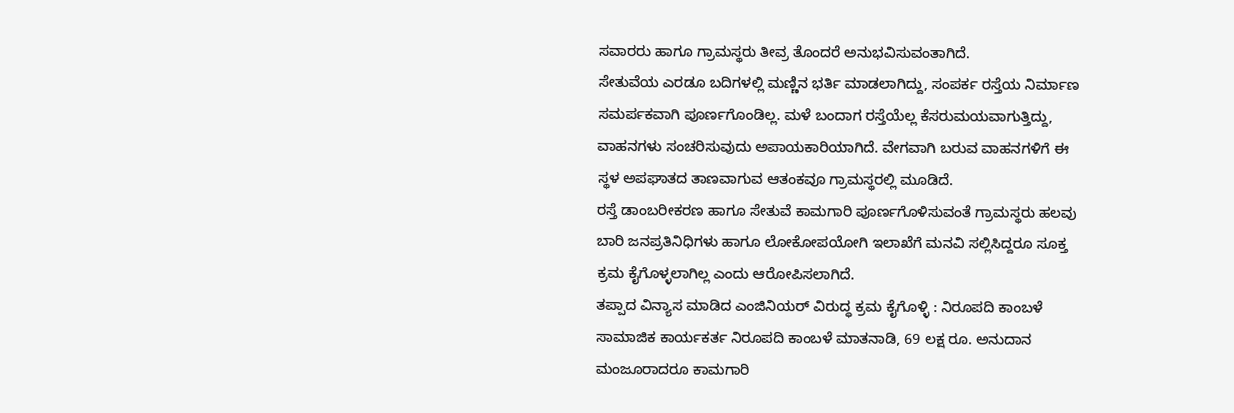ಸವಾರರು ಹಾಗೂ ಗ್ರಾಮಸ್ಥರು ತೀವ್ರ ತೊಂದರೆ ಅನುಭವಿಸುವಂತಾಗಿದೆ.
ಸೇತುವೆಯ ಎರಡೂ ಬದಿಗಳಲ್ಲಿ ಮಣ್ಣಿನ ಭರ್ತಿ ಮಾಡಲಾಗಿದ್ದು, ಸಂಪರ್ಕ ರಸ್ತೆಯ ನಿರ್ಮಾಣ ಸಮರ್ಪಕವಾಗಿ ಪೂರ್ಣಗೊಂಡಿಲ್ಲ. ಮಳೆ ಬಂದಾಗ ರಸ್ತೆಯೆಲ್ಲ ಕೆಸರುಮಯವಾಗುತ್ತಿದ್ದು, ವಾಹನಗಳು ಸಂಚರಿಸುವುದು ಅಪಾಯಕಾರಿಯಾಗಿದೆ. ವೇಗವಾಗಿ ಬರುವ ವಾಹನಗಳಿಗೆ ಈ ಸ್ಥಳ ಅಪಘಾತದ ತಾಣವಾಗುವ ಆತಂಕವೂ ಗ್ರಾಮಸ್ಥರಲ್ಲಿ ಮೂಡಿದೆ.
ರಸ್ತೆ ಡಾಂಬರೀಕರಣ ಹಾಗೂ ಸೇತುವೆ ಕಾಮಗಾರಿ ಪೂರ್ಣಗೊಳಿಸುವಂತೆ ಗ್ರಾಮಸ್ಥರು ಹಲವು ಬಾರಿ ಜನಪ್ರತಿನಿಧಿಗಳು ಹಾಗೂ ಲೋಕೋಪಯೋಗಿ ಇಲಾಖೆಗೆ ಮನವಿ ಸಲ್ಲಿಸಿದ್ದರೂ ಸೂಕ್ತ ಕ್ರಮ ಕೈಗೊಳ್ಳಲಾಗಿಲ್ಲ ಎಂದು ಆರೋಪಿಸಲಾಗಿದೆ.
ತಪ್ಪಾದ ವಿನ್ಯಾಸ ಮಾಡಿದ ಎಂಜಿನಿಯರ್ ವಿರುದ್ಧ ಕ್ರಮ ಕೈಗೊಳ್ಳಿ : ನಿರೂಪದಿ ಕಾಂಬಳೆ
ಸಾಮಾಜಿಕ ಕಾರ್ಯಕರ್ತ ನಿರೂಪದಿ ಕಾಂಬಳೆ ಮಾತನಾಡಿ, 69 ಲಕ್ಷ ರೂ. ಅನುದಾನ ಮಂಜೂರಾದರೂ ಕಾಮಗಾರಿ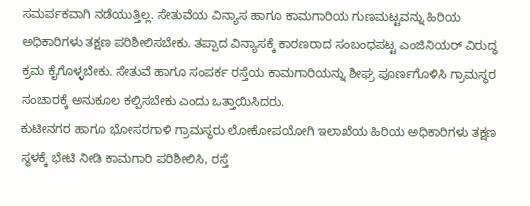ಸಮರ್ಪಕವಾಗಿ ನಡೆಯುತ್ತಿಲ್ಲ. ಸೇತುವೆಯ ವಿನ್ಯಾಸ ಹಾಗೂ ಕಾಮಗಾರಿಯ ಗುಣಮಟ್ಟವನ್ನು ಹಿರಿಯ ಅಧಿಕಾರಿಗಳು ತಕ್ಷಣ ಪರಿಶೀಲಿಸಬೇಕು. ತಪ್ಪಾದ ವಿನ್ಯಾಸಕ್ಕೆ ಕಾರಣರಾದ ಸಂಬಂಧಪಟ್ಟ ಎಂಜಿನಿಯರ್ ವಿರುದ್ಧ ಕ್ರಮ ಕೈಗೊಳ್ಳಬೇಕು. ಸೇತುವೆ ಹಾಗೂ ಸಂಪರ್ಕ ರಸ್ತೆಯ ಕಾಮಗಾರಿಯನ್ನು ಶೀಘ್ರ ಪೂರ್ಣಗೊಳಿಸಿ ಗ್ರಾಮಸ್ಥರ ಸಂಚಾರಕ್ಕೆ ಅನುಕೂಲ ಕಲ್ಪಿಸಬೇಕು ಎಂದು ಒತ್ತಾಯಿಸಿದರು.
ಕುಟೀನಗರ ಹಾಗೂ ಭೋಸರಗಾಳಿ ಗ್ರಾಮಸ್ಥರು ಲೋಕೋಪಯೋಗಿ ಇಲಾಖೆಯ ಹಿರಿಯ ಅಧಿಕಾರಿಗಳು ತಕ್ಷಣ ಸ್ಥಳಕ್ಕೆ ಭೇಟಿ ನೀಡಿ ಕಾಮಗಾರಿ ಪರಿಶೀಲಿಸಿ, ರಸ್ತೆ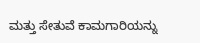ಮತ್ತು ಸೇತುವೆ ಕಾಮಗಾರಿಯನ್ನು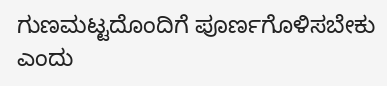ಗುಣಮಟ್ಟದೊಂದಿಗೆ ಪೂರ್ಣಗೊಳಿಸಬೇಕು ಎಂದು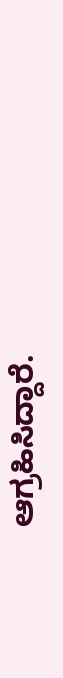ಆಗ್ರಹಿಸಿದ್ದಾರೆ.